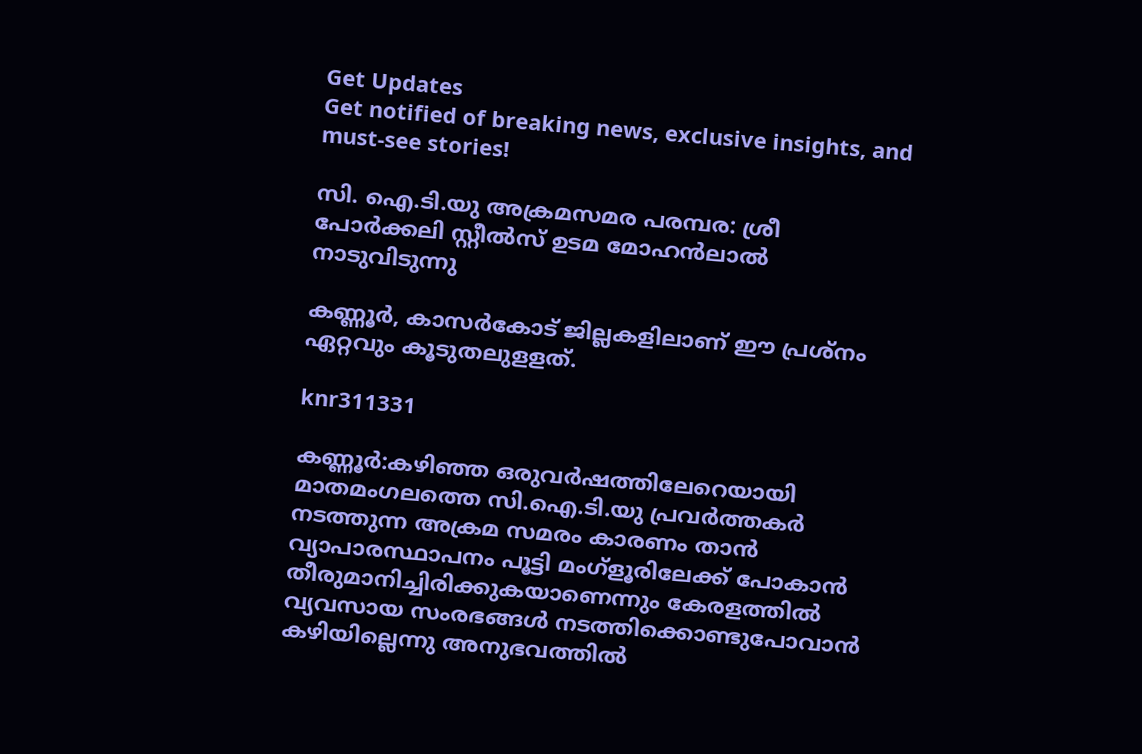Get Updates
Get notified of breaking news, exclusive insights, and must-see stories!

സി. ഐ.ടി.യു അക്രമസമര പരമ്പര: ശ്രീ പോര്‍ക്കലി സ്റ്റീല്‍സ് ഉടമ മോഹന്‍ലാല്‍ നാടുവിടുന്നു

കണ്ണൂര്‍, കാസര്‍കോട് ജില്ലകളിലാണ് ഈ പ്രശ്‌നം ഏറ്റവും കൂടുതലുളളത്.

knr311331

കണ്ണൂര്‍:കഴിഞ്ഞ ഒരുവര്‍ഷത്തിലേറെയായി മാതമംഗലത്തെ സി.ഐ.ടി.യു പ്രവര്‍ത്തകര്‍ നടത്തുന്ന അക്രമ സമരം കാരണം താന്‍ വ്യാപാരസ്ഥാപനം പൂട്ടി മംഗ്‌ളൂരിലേക്ക് പോകാന്‍ തീരുമാനിച്ചിരിക്കുകയാണെന്നും കേരളത്തില്‍ വ്യവസായ സംരഭങ്ങള്‍ നടത്തിക്കൊണ്ടുപോവാന്‍ കഴിയില്ലെന്നു അനുഭവത്തില്‍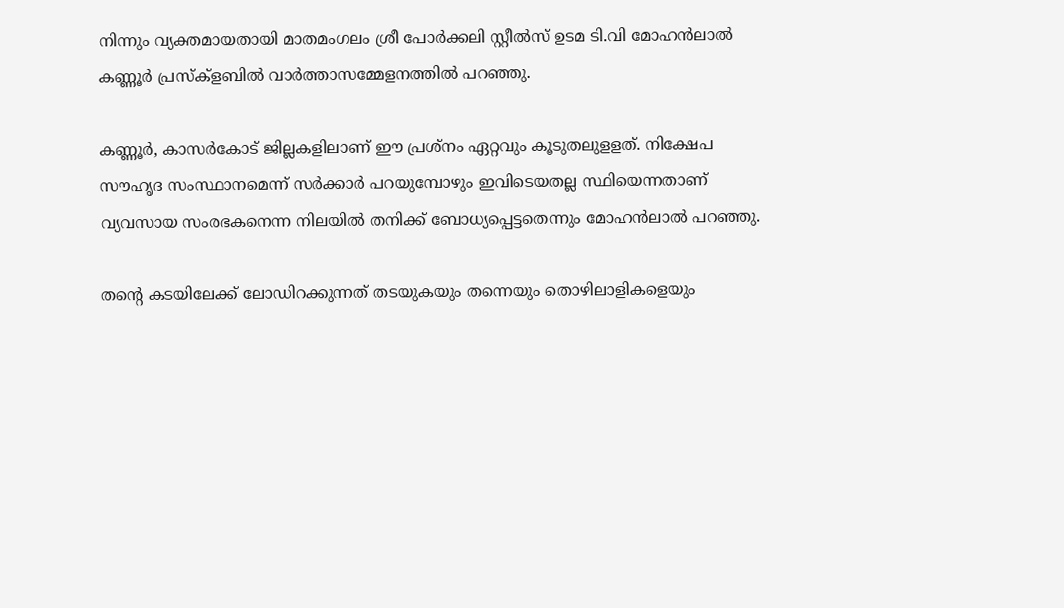നിന്നും വ്യക്തമായതായി മാതമംഗലം ശ്രീ പോര്‍ക്കലി സ്റ്റീല്‍സ് ഉടമ ടി.വി മോഹന്‍ലാല്‍ കണ്ണൂര്‍ പ്രസ്‌ക്‌ളബില്‍ വാര്‍ത്താസമ്മേളനത്തില്‍ പറഞ്ഞു.

കണ്ണൂര്‍, കാസര്‍കോട് ജില്ലകളിലാണ് ഈ പ്രശ്‌നം ഏറ്റവും കൂടുതലുളളത്. നിക്ഷേപ സൗഹൃദ സംസ്ഥാനമെന്ന് സര്‍ക്കാര്‍ പറയുമ്പോഴും ഇവിടെയതല്ല സ്ഥിയെന്നതാണ് വ്യവസായ സംരഭകനെന്ന നിലയില്‍ തനിക്ക് ബോധ്യപ്പെട്ടതെന്നും മോഹന്‍ലാല്‍ പറഞ്ഞു.

തന്റെ കടയിലേക്ക് ലോഡിറക്കുന്നത് തടയുകയും തന്നെയും തൊഴിലാളികളെയും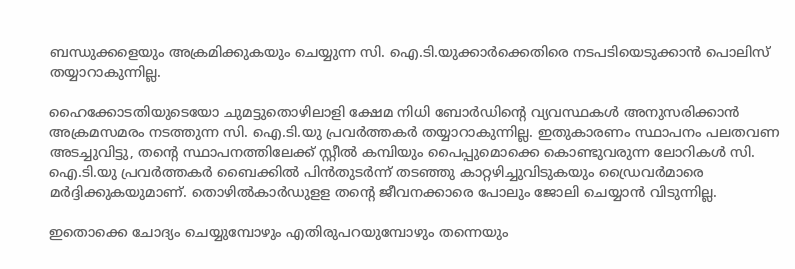ബന്ധുക്കളെയും അക്രമിക്കുകയും ചെയ്യുന്ന സി. ഐ.ടി.യുക്കാര്‍ക്കെതിരെ നടപടിയെടുക്കാന്‍ പൊലിസ് തയ്യാറാകുന്നില്ല.

ഹൈക്കോടതിയുടെയോ ചുമട്ടുതൊഴിലാളി ക്ഷേമ നിധി ബോര്‍ഡിന്റെ വ്യവസ്ഥകള്‍ അനുസരിക്കാന്‍ അക്രമസമരം നടത്തുന്ന സി. ഐ.ടി.യു പ്രവര്‍ത്തകര്‍ തയ്യാറാകുന്നില്ല. ഇതുകാരണം സ്ഥാപനം പലതവണ അടച്ചുവിട്ടു, തന്റെ സ്ഥാപനത്തിലേക്ക് സ്റ്റീല്‍ കമ്പിയും പൈപ്പുമൊക്കെ കൊണ്ടുവരുന്ന ലോറികള്‍ സി. ഐ.ടി.യു പ്രവര്‍ത്തകര്‍ ബൈക്കില്‍ പിന്‍തുടര്‍ന്ന് തടഞ്ഞു കാറ്റഴിച്ചുവിടുകയും ഡ്രൈവര്‍മാരെ മര്‍ദ്ദിക്കുകയുമാണ്. തൊഴില്‍കാര്‍ഡുളള തന്റെ ജീവനക്കാരെ പോലും ജോലി ചെയ്യാന്‍ വിടുന്നില്ല.

ഇതൊക്കെ ചോദ്യം ചെയ്യുമ്പോഴും എതിരുപറയുമ്പോഴും തന്നെയും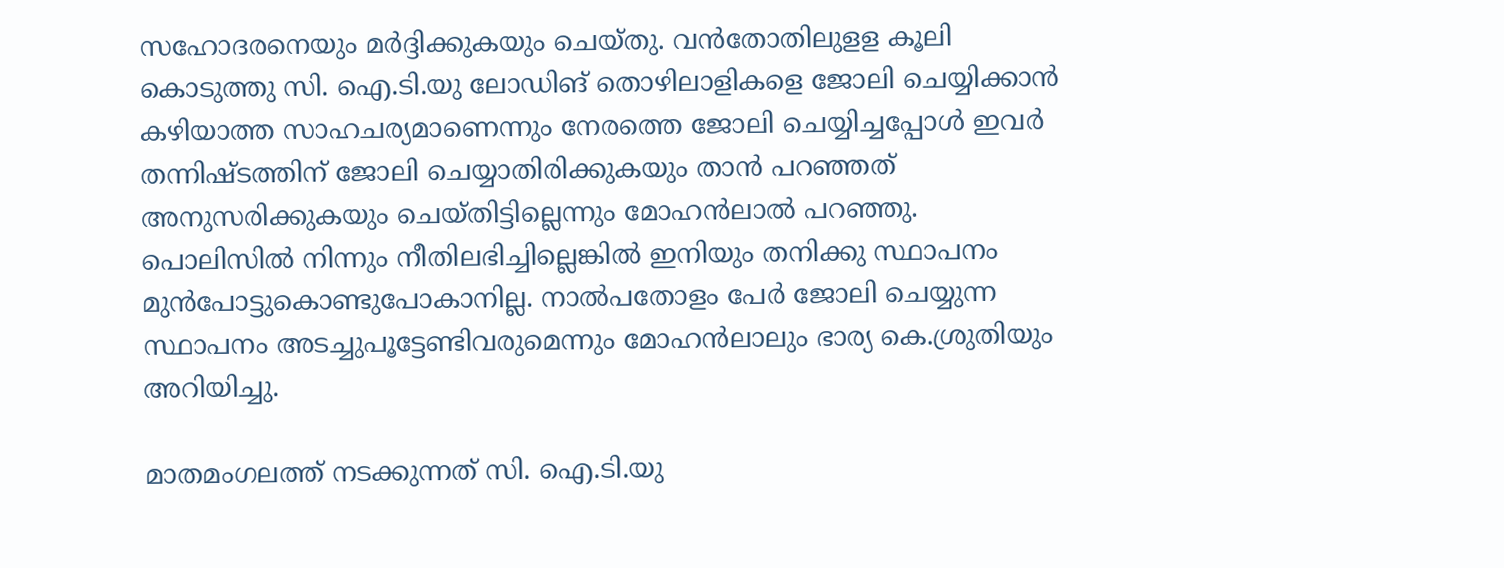സഹോദരനെയും മര്‍ദ്ദിക്കുകയും ചെയ്തു. വന്‍തോതിലുളള കൂലി കൊടുത്തു സി. ഐ.ടി.യു ലോഡിങ് തൊഴിലാളികളെ ജോലി ചെയ്യിക്കാന്‍ കഴിയാത്ത സാഹചര്യമാണെന്നും നേരത്തെ ജോലി ചെയ്യിച്ചപ്പോള്‍ ഇവര്‍ തന്നിഷ്ടത്തിന് ജോലി ചെയ്യാതിരിക്കുകയും താന്‍ പറഞ്ഞത് അനുസരിക്കുകയും ചെയ്തിട്ടില്ലെന്നും മോഹന്‍ലാല്‍ പറഞ്ഞു. പൊലിസില്‍ നിന്നും നീതിലഭിച്ചില്ലെങ്കില്‍ ഇനിയും തനിക്കു സ്ഥാപനം മുന്‍പോട്ടുകൊണ്ടുപോകാനില്ല. നാല്‍പതോളം പേര്‍ ജോലി ചെയ്യുന്ന സ്ഥാപനം അടച്ചുപൂട്ടേണ്ടിവരുമെന്നും മോഹന്‍ലാലും ഭാര്യ കെ.ശ്രുതിയും അറിയിച്ചു.

മാതമംഗലത്ത് നടക്കുന്നത് സി. ഐ.ടി.യു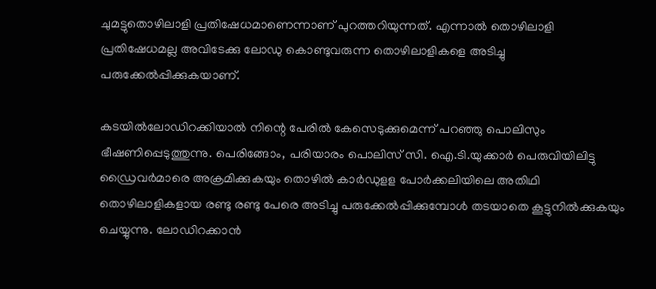ചുമട്ടുതൊഴിലാളി പ്രതിഷേധമാണെന്നാണ് പുറത്തറിയുന്നത്. എന്നാല്‍ തൊഴിലാളി പ്രതിഷേധമല്ല അവിടേക്കു ലോഡു കൊണ്ടുവരുന്ന തൊഴിലാളികളെ അടിച്ചു പരുക്കേല്‍പ്പിക്കുകയാണ്.

കടയില്‍ലോഡിറക്കിയാല്‍ നിന്റെ പേരില്‍ കേസെടുക്കുമെന്ന് പറഞ്ഞു പൊലിസും ഭീഷണിപ്പെടുത്തുന്നു. പെരിങ്ങോം, പരിയാരം പൊലിസ് സി. ഐ.ടി.യുക്കാര്‍ പെരുവിയിലിട്ടു ഡ്രൈവര്‍മാരെ അക്രമിക്കുകയും തൊഴില്‍ കാര്‍ഡുളള പോര്‍ക്കലിയിലെ അതിഥി തൊഴിലാളികളായ രണ്ടു രണ്ടു പേരെ അടിച്ചു പരുക്കേല്‍പ്പിക്കുമ്പോള്‍ തടയാതെ കൂട്ടുനില്‍ക്കുകയും ചെയ്യുന്നു. ലോഡിറക്കാന്‍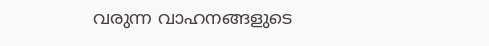വരുന്ന വാഹനങ്ങളുടെ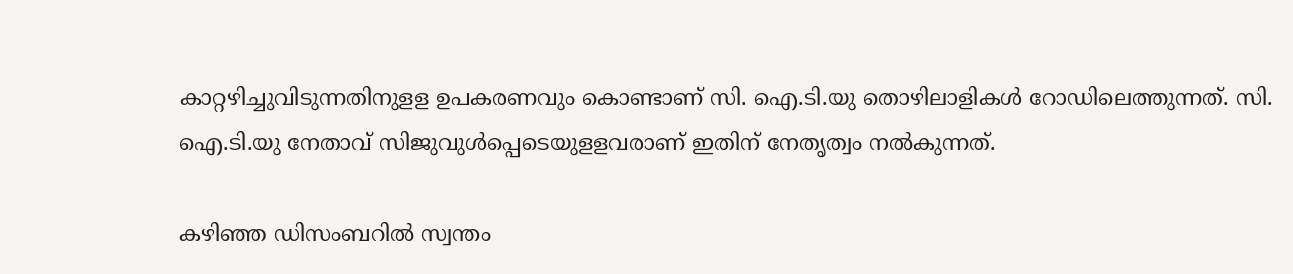കാറ്റഴിച്ചുവിടുന്നതിനുളള ഉപകരണവും കൊണ്ടാണ് സി. ഐ.ടി.യു തൊഴിലാളികള്‍ റോഡിലെത്തുന്നത്. സി. ഐ.ടി.യു നേതാവ് സിജുവുള്‍പ്പെടെയുളളവരാണ് ഇതിന് നേതൃത്വം നല്‍കുന്നത്.

കഴിഞ്ഞ ഡിസംബറില്‍ സ്വന്തം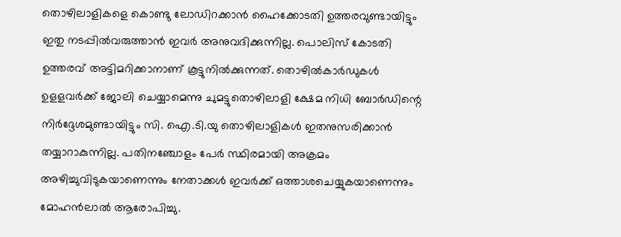തൊഴിലാളികളെ കൊണ്ടു ലോഡിറക്കാന്‍ ഹൈക്കോടതി ഉത്തരവുണ്ടായിട്ടും ഇതു നടപ്പില്‍വരുത്താന്‍ ഇവര്‍ അനുവദിക്കുന്നില്ല. പൊലിസ് കോടതി ഉത്തരവ് അട്ടിമറിക്കാനാണ് കൂട്ടുനില്‍ക്കുന്നത്. തൊഴില്‍കാര്‍ഡുകള്‍ ഉളളവര്‍ക്ക് ജോലി ചെയ്യാമെന്നു ചുമട്ടുതൊഴിലാളി ക്ഷേമ നിധി ബോര്‍ഡിന്റെ നിര്‍ദ്ദേശമുണ്ടായിട്ടും സി. ഐ.ടി.യു തൊഴിലാളികള്‍ ഇതനുസരിക്കാന്‍ തയ്യാറാകുന്നില്ല. പതിനഞ്ചോളം പേര്‍ സ്ഥിരമായി അക്രമം അഴിച്ചുവിടുകയാണെന്നും നേതാക്കള്‍ ഇവര്‍ക്ക് ഒത്താശചെയ്യുകയാണെന്നും മോഹന്‍ലാല്‍ ആരോപിച്ചു.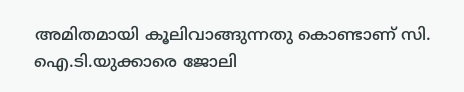അമിതമായി കൂലിവാങ്ങുന്നതു കൊണ്ടാണ് സി. ഐ.ടി.യുക്കാരെ ജോലി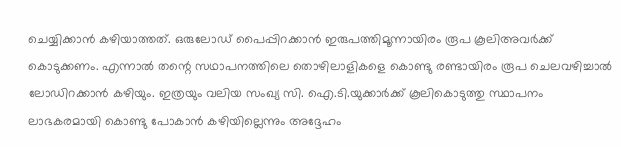ചെയ്യിക്കാന്‍ കഴിയാത്തത്. ഒരുലോഡ് പൈപ്പിറക്കാന്‍ ഇരുപത്തിമൂന്നായിരം രൂപ കൂലിഅവര്‍ക്ക് കൊടുക്കണം. എന്നാല്‍ തന്റെ സഥാപനത്തിലെ തൊഴിലാളികളെ കൊണ്ടു രണ്ടായിരം രൂപ ചെലവഴിച്ചാല്‍ ലോഡിറക്കാന്‍ കഴിയും. ഇത്രയും വലിയ സംഖ്യ സി. ഐ.ടി.യുക്കാര്‍ക്ക് കൂലികൊടുത്തു സ്ഥാപനം ലാഭകരമായി കൊണ്ടു പോകാന്‍ കഴിയില്ലെന്നും അദ്ദേഹം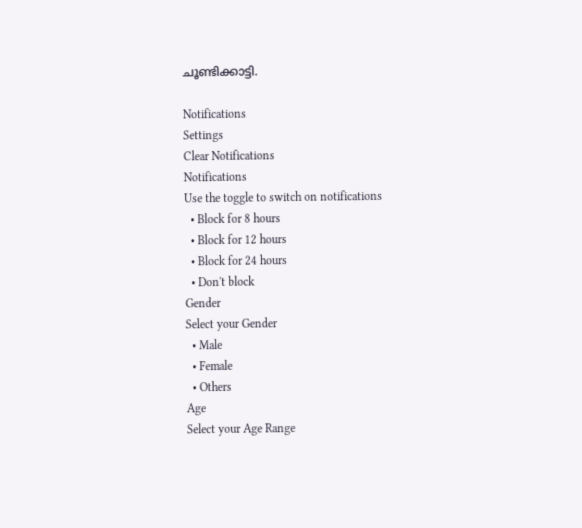ചൂണ്ടിക്കാട്ടി.

Notifications
Settings
Clear Notifications
Notifications
Use the toggle to switch on notifications
  • Block for 8 hours
  • Block for 12 hours
  • Block for 24 hours
  • Don't block
Gender
Select your Gender
  • Male
  • Female
  • Others
Age
Select your Age Range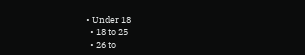• Under 18
  • 18 to 25
  • 26 to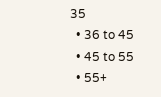35
  • 36 to 45
  • 45 to 55
  • 55+